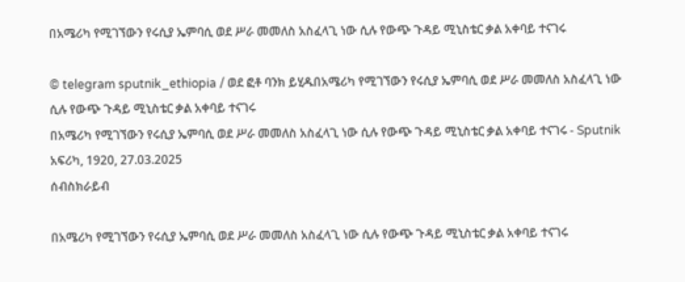በአሜሪካ የሚገኘውን የሩሲያ ኤምባሲ ወደ ሥራ መመለስ አስፈላጊ ነው ሲሉ የውጭ ጉዳይ ሚኒስቴር ቃል አቀባይ ተናገሩ

© telegram sputnik_ethiopia / ወደ ፎቶ ባንክ ይሂዱበአሜሪካ የሚገኘውን የሩሲያ ኤምባሲ ወደ ሥራ መመለስ አስፈላጊ ነው ሲሉ የውጭ ጉዳይ ሚኒስቴር ቃል አቀባይ ተናገሩ
በአሜሪካ የሚገኘውን የሩሲያ ኤምባሲ ወደ ሥራ መመለስ አስፈላጊ ነው ሲሉ የውጭ ጉዳይ ሚኒስቴር ቃል አቀባይ ተናገሩ - Sputnik አፍሪካ, 1920, 27.03.2025
ሰብስክራይብ

በአሜሪካ የሚገኘውን የሩሲያ ኤምባሲ ወደ ሥራ መመለስ አስፈላጊ ነው ሲሉ የውጭ ጉዳይ ሚኒስቴር ቃል አቀባይ ተናገሩ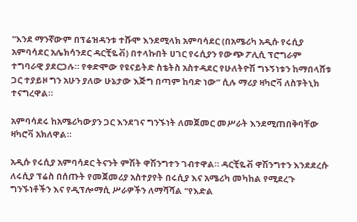"እንደ ማንኛውም በፕሬዝዳንቱ ተሹሞ እንደሚላክ አምባሳደር (በአሜሪካ አዲሱ የሩሲያ አምባሳደር አሌክሳንደር ዳርቺዬቭ) በተላኩበት ሀገር የሩሲያን የውጭ ፖሊሲ ፕሮግራም ተግባራዊ ያደርጋሉ። የቀድሞው የዩናይትድ ስቴትስ አስተዳደር የሁለትዮሽ ግኑኝነቱን ከማበላሸቱ ጋር ተያይዞ ግን አሁን ያለው ሁኔታው እጅግ በጣም ከባድ ነው” ሲሉ ማሪያ ዛካሮቫ ለስፑትኒክ ተናግረዋል።

አምባሳደሩ ከአሜሪካውያን ጋር እንደገና ግንኙነት ለመጀመር መሥራት እንደሚጠበቅባቸው ዛካሮቫ አክለዋል።

አዲሱ የሩሲያ አምባሳደር ትናንት ምሽት ዋሽንግተን ገብተዋል። ዳርቺዬቭ ዋሽንግተን እንደደረሱ ለሩሲያ ፕሬስ በሰጡት የመጀመሪያ አስተያየት በሩሲያ እና አሜሪካ መካከል የሚደረጉ ግንኙነቶችን እና የዲፕሎማሲ ሥራዎችን ለማሻሻል "የእድል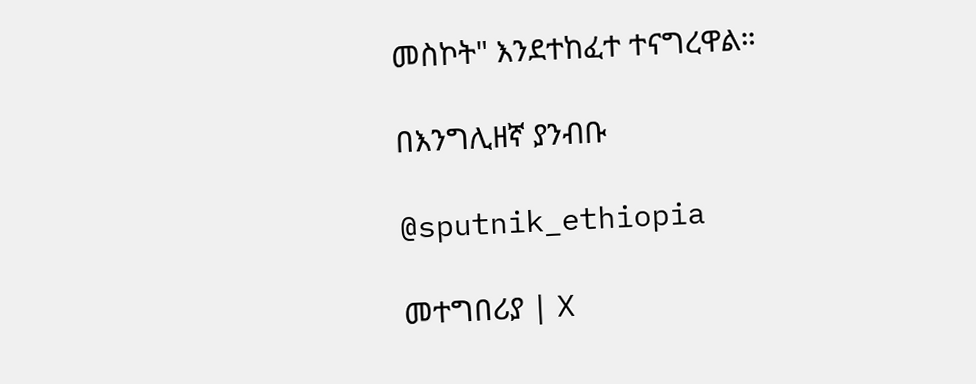መስኮት" እንደተከፈተ ተናግረዋል።

በእንግሊዘኛ ያንብቡ

@sputnik_ethiopia

መተግበሪያ | X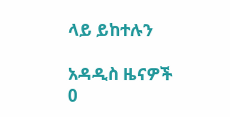ላይ ይከተሉን

አዳዲስ ዜናዎች
0